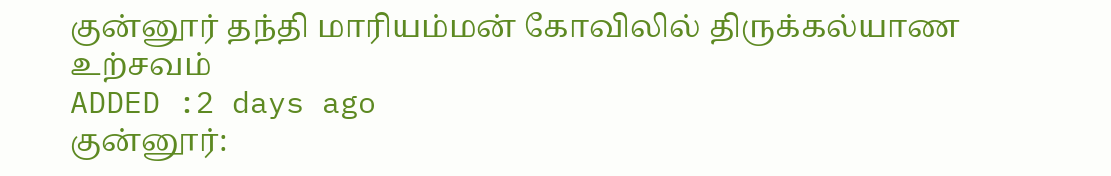குன்னூர் தந்தி மாரியம்மன் கோவிலில் திருக்கல்யாண உற்சவம்
ADDED :2 days ago
குன்னூர்: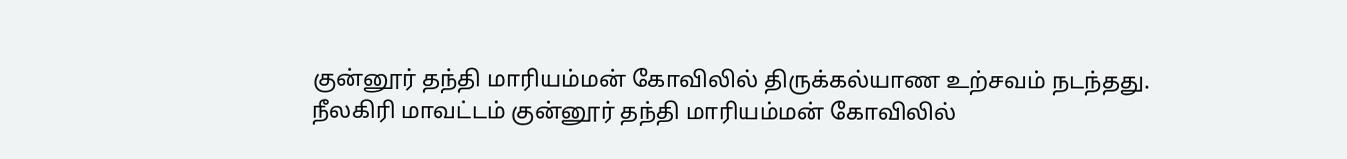குன்னூர் தந்தி மாரியம்மன் கோவிலில் திருக்கல்யாண உற்சவம் நடந்தது.
நீலகிரி மாவட்டம் குன்னூர் தந்தி மாரியம்மன் கோவிலில்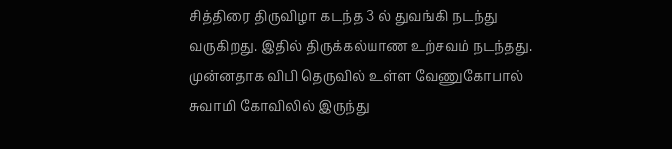சித்திரை திருவிழா கடந்த 3 ல் துவங்கி நடந்து வருகிறது. இதில் திருக்கல்யாண உற்சவம் நடந்தது. முன்னதாக விபி தெருவில் உள்ள வேணுகோபால் சுவாமி கோவிலில் இருந்து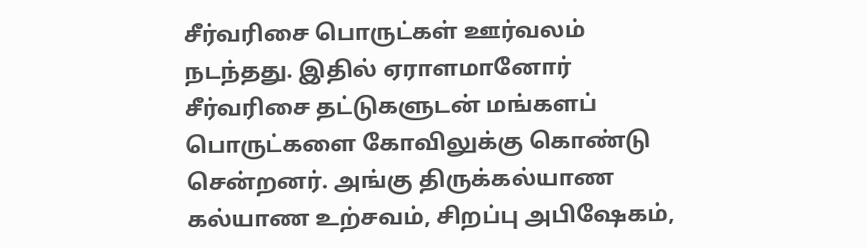சீர்வரிசை பொருட்கள் ஊர்வலம் நடந்தது. இதில் ஏராளமானோர் சீர்வரிசை தட்டுகளுடன் மங்களப் பொருட்களை கோவிலுக்கு கொண்டு சென்றனர். அங்கு திருக்கல்யாண கல்யாண உற்சவம், சிறப்பு அபிஷேகம்,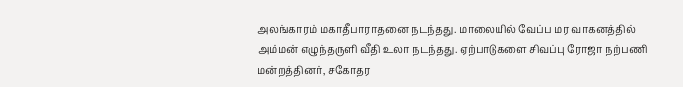அலங்காரம் மகாதீபாராதனை நடந்தது. மாலையில் வேப்ப மர வாகனத்தில் அம்மன் எழுந்தருளி வீதி உலா நடந்தது. ஏற்பாடுகளை சிவப்பு ரோஜா நற்பணி மன்றத்தினர், சகோதர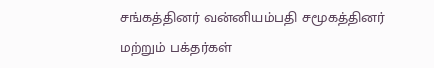சங்கத்தினர் வன்னியம்பதி சமூகத்தினர் மற்றும் பக்தர்கள்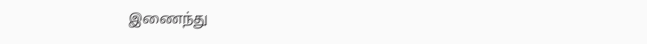இணைந்து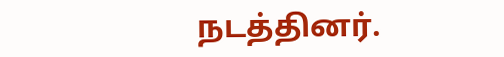நடத்தினர்.